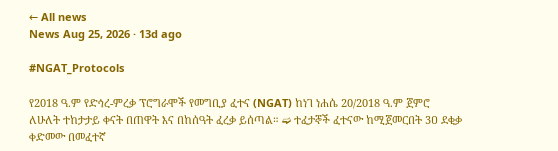← All news
News Aug 25, 2026 · 13d ago

#NGAT_Protocols

የ2018 ዓ.ም የድኅረ-ምረቃ ፕሮግራሞች የመግቢያ ፈተና (NGAT) ከነገ ነሐሴ 20/2018 ዓ.ም ጀምሮ ለሁለት ተከታታይ ቀናት በጠዋት እና በከሰዓት ፈረቃ ይሰጣል። ➫ ተፈታኞች ፈተናው ከሚጀመርበት 3ዐ ደቂቃ ቀድመው በመፈተኛ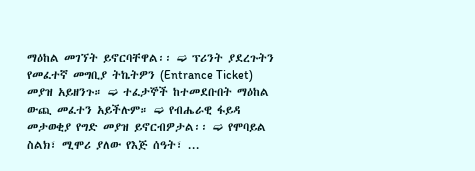ማዕከል መገኘት ይኖርባቸዋል፡፡ ➫ ፕሪንት ያደረጉትን የመፈተኛ መግቢያ ትኬትዎን (Entrance Ticket) መያዝ አይዘንጉ። ➫ ተፈታኞች ከተመደቡበት ማዕከል ውጪ መፈተን አይችሉም። ➫ የብሔራዊ ፋይዳ መታወቂያ የግድ መያዝ ይኖርብዎታል፡፡ ➫ የሞባይል ስልክ፣ ሚሞሪ ያለው የእጅ ሰዓት፣ ...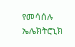የመሳሰሉ ኤሌክትሮኒክ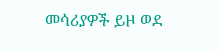መሳሪያዎች ይዞ ወደ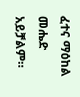ፈተና ማዕከል መሔድ አይቻልም።